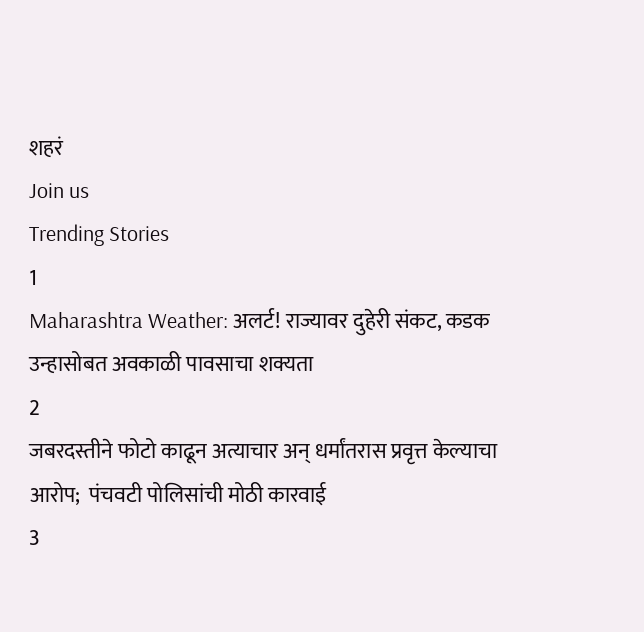शहरं
Join us
Trending Stories
1
Maharashtra Weather: अलर्ट! राज्यावर दुहेरी संकट, कडक उन्हासोबत अवकाळी पावसाचा शक्यता
2
जबरदस्तीने फोटो काढून अत्याचार अन् धर्मांतरास प्रवृत्त केल्याचा आरोप;  पंचवटी पोलिसांची मोठी कारवाई
3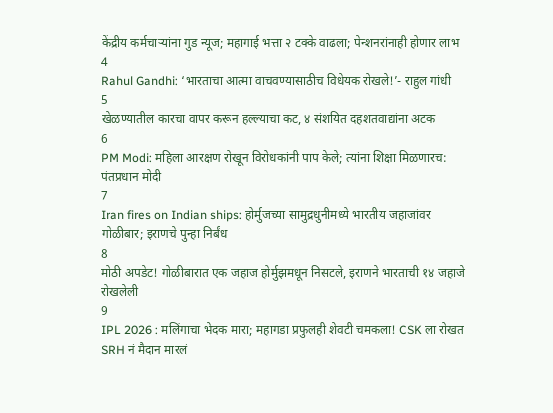केंद्रीय कर्मचाऱ्यांना गुड न्यूज; महागाई भत्ता २ टक्के वाढला; पेन्शनरांनाही होणार लाभ
4
Rahul Gandhi: ‘भारताचा आत्मा वाचवण्यासाठीच विधेयक रोखले!’- राहुल गांधी
5
खेळण्यातील कारचा वापर करून हल्ल्याचा कट, ४ संशयित दहशतवाद्यांना अटक
6
PM Modi: महिला आरक्षण रोखून विरोधकांनी पाप केले; त्यांना शिक्षा मिळणारच: पंतप्रधान मोदी
7
Iran fires on Indian ships: होर्मुजच्या सामुद्रधुनीमध्ये भारतीय जहाजांवर गोळीबार; इराणचे पुन्हा निर्बंध
8
मोठी अपडेट! गोळीबारात एक जहाज होर्मुझमधून निसटले, इराणने भारताची १४ जहाजे रोखलेली
9
IPL 2026 : मलिंगाचा भेदक मारा; महागडा प्रफुलही शेवटी चमकला! CSK ला रोखत SRH नं मैदान मारलं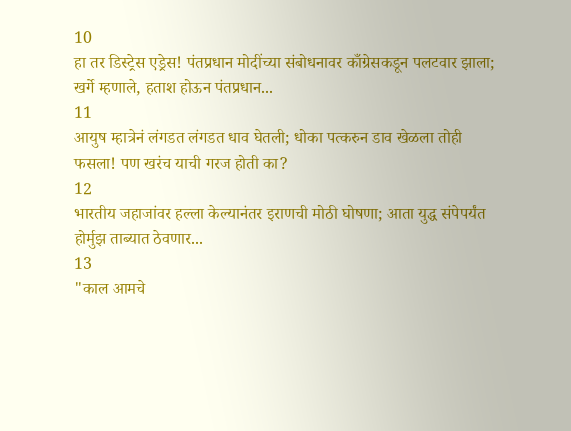10
हा तर डिस्ट्रेस एड्रेस! पंतप्रधान मोदींच्या संबोधनावर काँग्रेसकडून पलटवार झाला; खर्गे म्हणाले, हताश होऊन पंतप्रधान...
11
आयुष म्हात्रेनं लंगडत लंगडत धाव घेतली; धोका पत्करुन डाव खेळला तोही फसला! पण खरंच याची गरज होती का?
12
भारतीय जहाजांवर हल्ला केल्यानंतर इराणची मोठी घोषणा; आता युद्ध संपेपर्यंत होर्मुझ ताब्यात ठेवणार...
13
"काल आमचे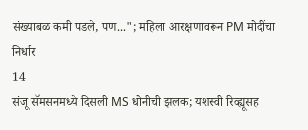संख्याबळ कमी पडले, पण..."; महिला आरक्षणावरून PM मोदींचा निर्धार
14
संजू सॅमसनमध्ये दिसली MS धोनीची झलक; यशस्वी रिव्ह्यूसह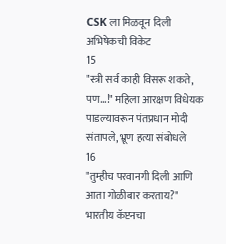CSK ला मिळवून दिली अभिषेकची विकेट
15
"स्त्री सर्व काही विसरू शकते, पण...!" महिला आरक्षण विधेयक पाडल्यावरून पंतप्रधान मोदी संतापले, भ्रूण हत्या संबोधले
16
"तुम्हीच परवानगी दिली आणि आता गोळीबार करताय?" भारतीय कॅप्टनचा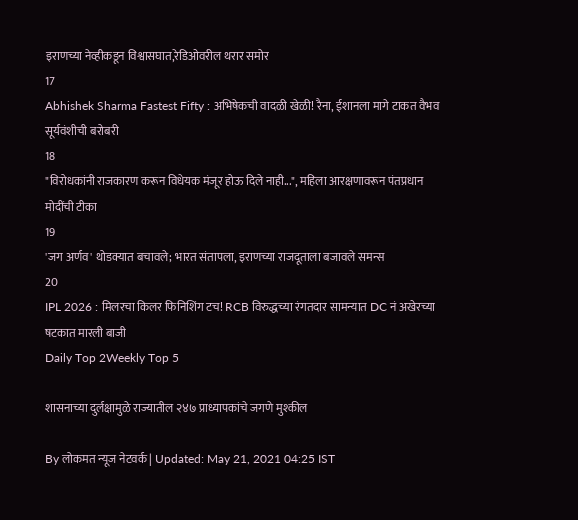इराणच्या नेव्हीकडून विश्वासघात,रेडिओवरील थरार समोर
17
Abhishek Sharma Fastest Fifty : अभिषेकची वादळी खेळी! रैना, ईशानला मागे टाकत वैभव सूर्यवंशीची बरोबरी
18
"विरोधकांनी राजकारण करून विधेयक मंजूर होऊ दिले नाही...", महिला आरक्षणावरून पंतप्रधान मोदींची टीका
19
'जग अर्णव' थोडक्यात बचावले; भारत संतापला, इराणच्या राजदूताला बजावले समन्स
20
IPL 2026 : मिलरचा किलर फिनिशिंग टच! RCB विरुद्धच्या रंगतदार सामन्यात DC नं अखेरच्या षटकात मारली बाजी
Daily Top 2Weekly Top 5

शासनाच्या दुर्लक्षामुळे राज्यातील २४७ प्राध्यापकांचे जगणे मुश्कील

By लोकमत न्यूज नेटवर्क | Updated: May 21, 2021 04:25 IST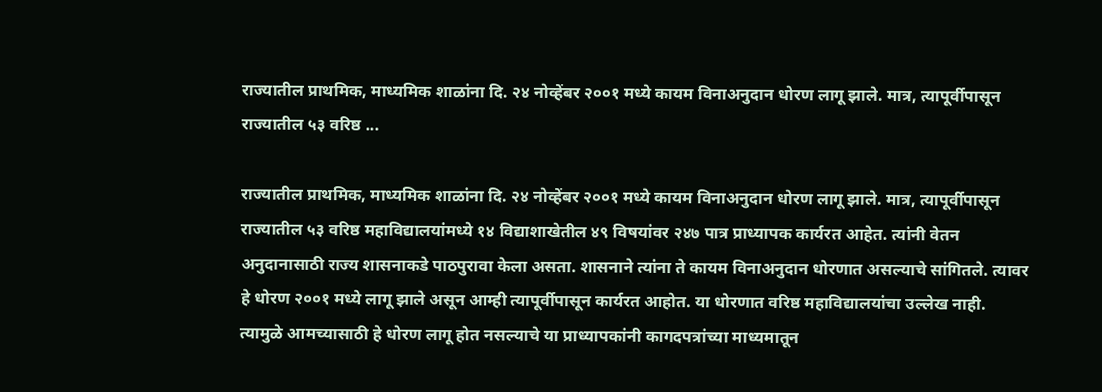राज्यातील प्राथमिक, माध्यमिक शाळांना दि. २४ नोव्हेंबर २००१ मध्ये कायम ‌विनाअनुदान धोरण लागू झाले. मात्र, त्यापूर्वीपासून राज्यातील ५३ वरिष्ठ ...

राज्यातील प्राथमिक, माध्यमिक शाळांना दि. २४ नोव्हेंबर २००१ मध्ये कायम ‌विनाअनुदान धोरण लागू झाले. मात्र, त्यापूर्वीपासून राज्यातील ५३ वरिष्ठ महाविद्यालयांमध्ये १४ विद्याशाखेतील ४९ विषयांवर २४७ पात्र प्राध्यापक कार्यरत आहेत. त्यांनी वेतन अनुदानासाठी राज्य शासनाकडे पाठपुरावा केला असता. शासनाने त्यांना ते कायम विनाअनुदान धोरणात असल्याचे सांगितले. त्यावर हे धोरण २००१ मध्ये लागू झाले असून आम्ही त्यापूर्वीपासून कार्यरत आहोत. या धोरणात वरिष्ठ महाविद्यालयांचा उल्लेख नाही. त्यामुळे आमच्यासाठी हे धोरण लागू होत नसल्याचे या प्राध्यापकांनी कागदपत्रांच्या माध्यमातून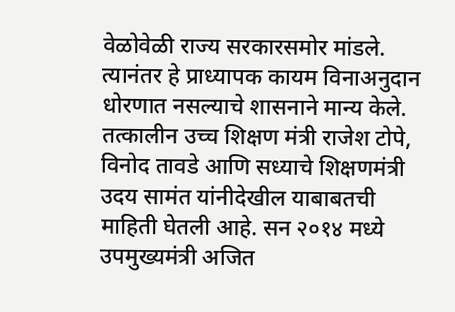वेळोवेळी राज्य सरकारसमोर मांडले. त्यानंतर हे प्राध्यापक कायम विनाअनुदान धोरणात नसल्याचे शासनाने मान्य केले. तत्कालीन उच्च शिक्षण मंत्री राजेश टोपे, विनोद तावडे आणि सध्याचे शिक्षणमंत्री उदय सामंत यांनीदेखील याबाबतची माहिती घेतली आहे. सन २०१४ मध्ये उपमुख्यमंत्री अजित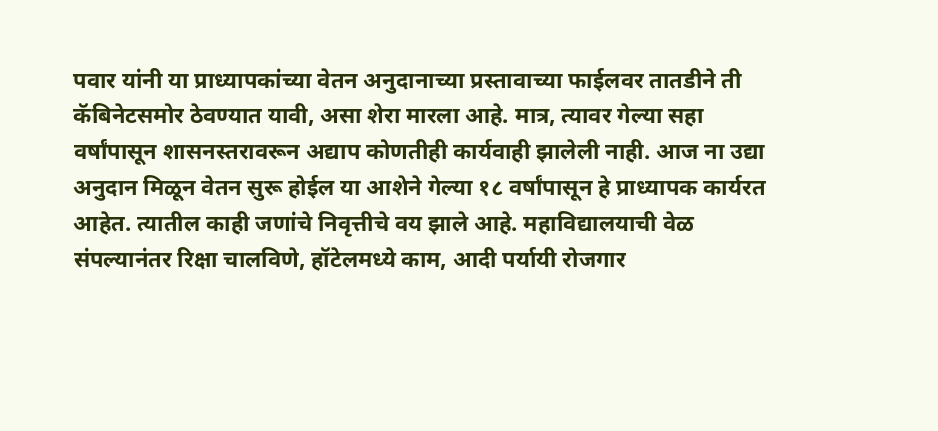पवार यांनी या प्राध्यापकांच्या वेतन अनुदानाच्या प्रस्तावाच्या फाईलवर तातडीने ती कॅबिनेटसमोर ठेवण्यात यावी, असा शेरा मारला आहे. मात्र, त्यावर गेल्या सहा वर्षांपासून शासनस्तरावरून अद्याप कोणतीही कार्यवाही झालेली नाही. आज ना उद्या अनुदान मिळून वेतन सुरू होईल या आशेने गेल्या १८ वर्षांपासून हे प्राध्यापक कार्यरत आहेत. त्यातील काही जणांचे निवृत्तीचे वय झाले आहे. महाविद्यालयाची वेळ संपल्यानंतर रिक्षा चालविणे, हॉटेलमध्ये काम, आदी पर्यायी रोजगार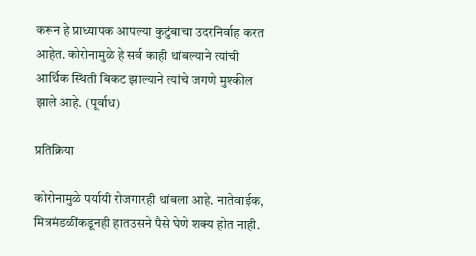करून हे प्राध्यापक आपल्या कुटुंबाचा उदरनिर्वाह करत आहेत. कोरोनामुळे हे सर्व काही थांबल्याने त्यांची आर्थिक स्थिती बिकट झाल्याने त्यांचे जगणे मुश्कील झाले आहे. (पूर्वाध)

प्रतिक्रिया

कोरोनामुळे पर्यायी रोजगारही थांबला आहे. नातेवाईक, मित्रमंडळींकडूनही हातउसने पैसे घेणे शक्य होत नाही.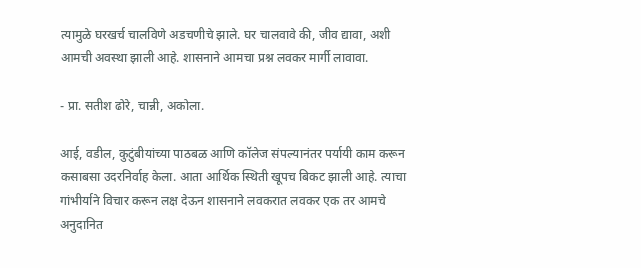त्यामुळे घरखर्च चालविणे अडचणीचे झाले. घर चालवावे की, जीव द्यावा, अशी आमची अवस्था झाली आहे. शासनाने आमचा प्रश्न लवकर मार्गी लावावा.

- प्रा. सतीश ढोरे, चान्नी, अकोला.

आई, वडील, कुटुंबीयांच्या पाठबळ आणि कॉलेज संपल्यानंतर पर्यायी काम करून कसाबसा उदरनिर्वाह केला. आता आर्थिक स्थिती खूपच बिकट झाली आहे. त्याचा गांभीर्याने विचार करून लक्ष देऊन शासनाने लवकरात लवकर एक तर आमचे अनुदानित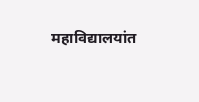महाविद्यालयांत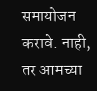समायोजन करावे. नाही, तर आमच्या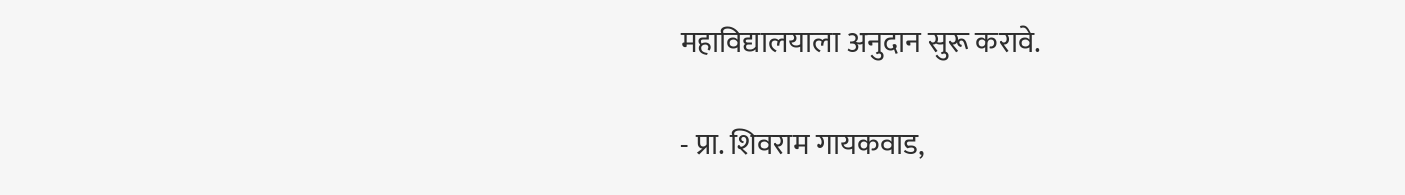महाविद्यालयाला अनुदान सुरू करावे.

- प्रा. शिवराम गायकवाड,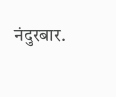नंदुरबार.